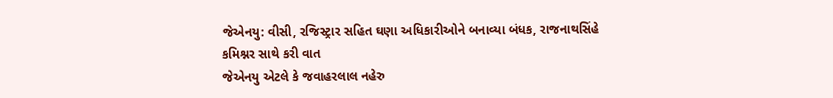જેએનયુ: વીસી, રજિસ્ટ્રાર સહિત ઘણા અધિકારીઓને બનાવ્યા બંધક, રાજનાથસિંહે કમિશ્નર સાથે કરી વાત
જેએનયુ એટલે કે જવાહરલાલ નહેરુ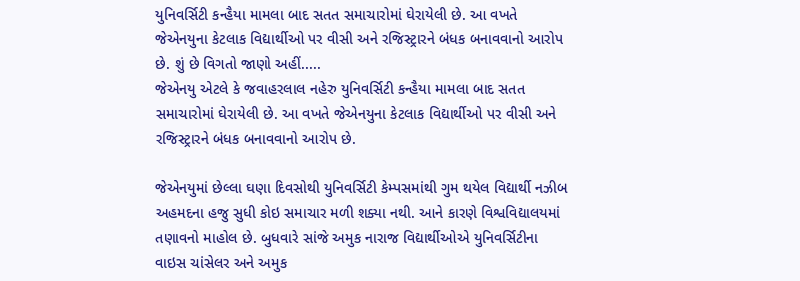યુનિવર્સિટી કન્હૈયા મામલા બાદ સતત સમાચારોમાં ઘેરાયેલી છે. આ વખતે જેએનયુના કેટલાક વિદ્યાર્થીઓ પર વીસી અને રજિસ્ટ્રારને બંધક બનાવવાનો આરોપ છે. શું છે વિગતો જાણો અહીં.....
જેએનયુ એટલે કે જવાહરલાલ નહેરુ યુનિવર્સિટી કન્હૈયા મામલા બાદ સતત સમાચારોમાં ઘેરાયેલી છે. આ વખતે જેએનયુના કેટલાક વિદ્યાર્થીઓ પર વીસી અને રજિસ્ટ્રારને બંધક બનાવવાનો આરોપ છે.

જેએનયુમાં છેલ્લા ઘણા દિવસોથી યુનિવર્સિટી કેમ્પસમાંથી ગુમ થયેલ વિદ્યાર્થી નઝીબ અહમદના હજુ સુધી કોઇ સમાચાર મળી શક્યા નથી. આને કારણે વિશ્વવિદ્યાલયમાં તણાવનો માહોલ છે. બુધવારે સાંજે અમુક નારાજ વિદ્યાર્થીઓએ યુનિવર્સિટીના વાઇસ ચાંસેલર અને અમુક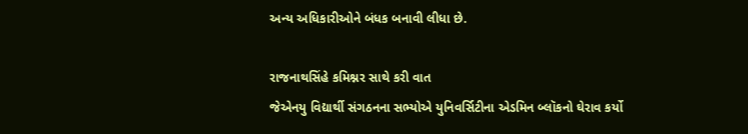અન્ય અધિકારીઓને બંધક બનાવી લીધા છે.

રાજનાથસિંહે કમિશ્નર સાથે કરી વાત
જેએનયુ વિદ્યાર્થી સંગઠનના સભ્યોએ યુનિવર્સિટીના એડમિન બ્લૉકનો ઘેરાવ કર્યો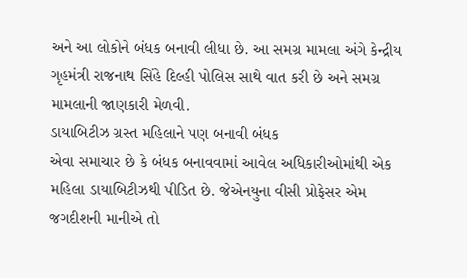અને આ લોકોને બંધક બનાવી લીધા છે. આ સમગ્ર મામલા અંગે કેન્દ્રીય ગૃહમંત્રી રાજનાથ સિંહે દિલ્હી પોલિસ સાથે વાત કરી છે અને સમગ્ર મામલાની જાણકારી મેળવી.
ડાયાબિટીઝ ગ્રસ્ત મહિલાને પણ બનાવી બંધક
એવા સમાચાર છે કે બંધક બનાવવામાં આવેલ અધિકારીઓમાંથી એક મહિલા ડાયાબિટીઝથી પીડિત છે. જેએનયુના વીસી પ્રોફેસર એમ જગદીશની માનીએ તો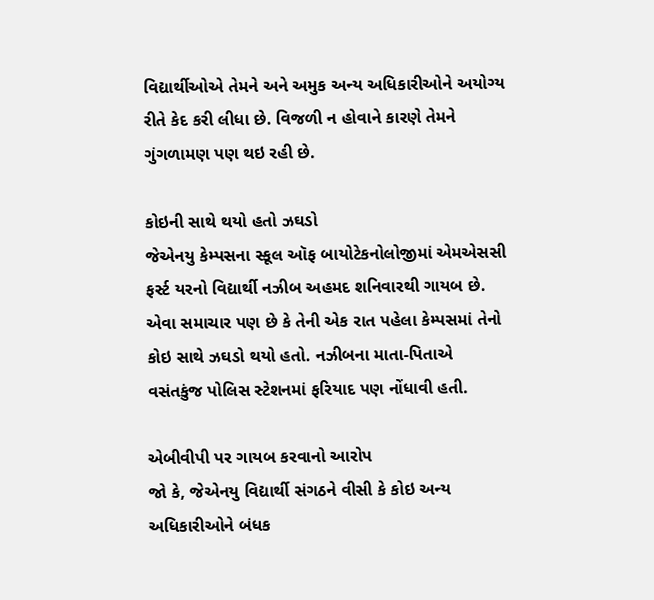વિદ્યાર્થીઓએ તેમને અને અમુક અન્ય અધિકારીઓને અયોગ્ય રીતે કેદ કરી લીધા છે. વિજળી ન હોવાને કારણે તેમને ગુંગળામણ પણ થઇ રહી છે.

કોઇની સાથે થયો હતો ઝઘડો
જેએનયુ કેમ્પસના સ્કૂલ ઑફ બાયોટેકનોલોજીમાં એમએસસી ફર્સ્ટ યરનો વિદ્યાર્થી નઝીબ અહમદ શનિવારથી ગાયબ છે. એવા સમાચાર પણ છે કે તેની એક રાત પહેલા કેમ્પસમાં તેનો કોઇ સાથે ઝઘડો થયો હતો. નઝીબના માતા-પિતાએ વસંતકુંજ પોલિસ સ્ટેશનમાં ફરિયાદ પણ નોંધાવી હતી.

એબીવીપી પર ગાયબ કરવાનો આરોપ
જો કે, જેએનયુ વિદ્યાર્થી સંગઠને વીસી કે કોઇ અન્ય અધિકારીઓને બંધક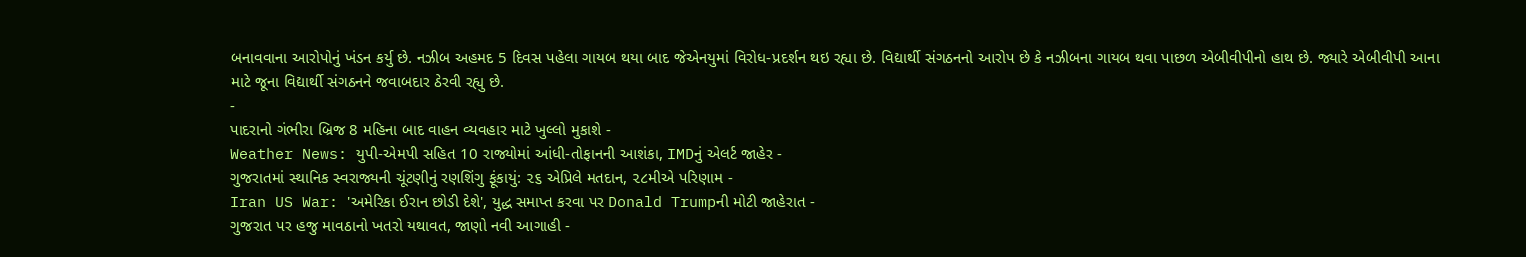બનાવવાના આરોપોનું ખંડન કર્યુ છે. નઝીબ અહમદ 5 દિવસ પહેલા ગાયબ થયા બાદ જેએનયુમાં વિરોધ-પ્રદર્શન થઇ રહ્યા છે. વિદ્યાર્થી સંગઠનનો આરોપ છે કે નઝીબના ગાયબ થવા પાછળ એબીવીપીનો હાથ છે. જ્યારે એબીવીપી આના માટે જૂના વિદ્યાર્થી સંગઠનને જવાબદાર ઠેરવી રહ્યુ છે.
-
પાદરાનો ગંભીરા બ્રિજ 8 મહિના બાદ વાહન વ્યવહાર માટે ખુલ્લો મુકાશે -
Weather News: યુપી-એમપી સહિત 10 રાજ્યોમાં આંધી-તોફાનની આશંકા, IMDનું એલર્ટ જાહેર -
ગુજરાતમાં સ્થાનિક સ્વરાજ્યની ચૂંટણીનું રણશિંગુ ફૂંકાયું: ૨૬ એપ્રિલે મતદાન, ૨૮મીએ પરિણામ -
Iran US War: 'અમેરિકા ઈરાન છોડી દેશે', યુદ્ધ સમાપ્ત કરવા પર Donald Trumpની મોટી જાહેરાત -
ગુજરાત પર હજુ માવઠાનો ખતરો યથાવત, જાણો નવી આગાહી -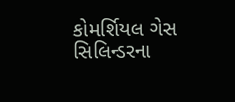કોમર્શિયલ ગેસ સિલિન્ડરના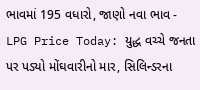ભાવમાં 195 વધારો, જાણો નવા ભાવ -
LPG Price Today: યુદ્ધ વચ્ચે જનતા પર પડ્યો મોંઘવારીનો માર, સિલિન્ડરના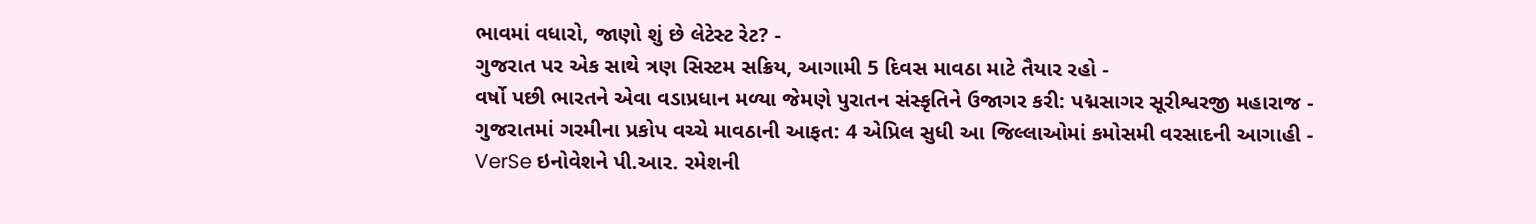ભાવમાં વધારો, જાણો શું છે લેટેસ્ટ રેટ? -
ગુજરાત પર એક સાથે ત્રણ સિસ્ટમ સક્રિય, આગામી 5 દિવસ માવઠા માટે તૈયાર રહો -
વર્ષો પછી ભારતને એવા વડાપ્રધાન મળ્યા જેમણે પુરાતન સંસ્કૃતિને ઉજાગર કરી: પદ્મસાગર સૂરીશ્વરજી મહારાજ -
ગુજરાતમાં ગરમીના પ્રકોપ વચ્ચે માવઠાની આફત: 4 એપ્રિલ સુધી આ જિલ્લાઓમાં કમોસમી વરસાદની આગાહી -
VerSe ઇનોવેશને પી.આર. રમેશની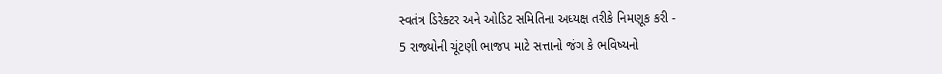સ્વતંત્ર ડિરેક્ટર અને ઓડિટ સમિતિના અધ્યક્ષ તરીકે નિમણૂક કરી -
5 રાજ્યોની ચૂંટણી ભાજપ માટે સત્તાનો જંગ કે ભવિષ્યનો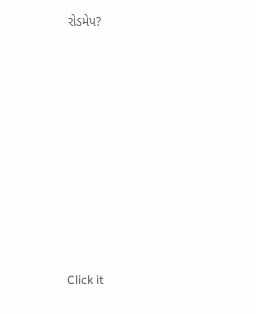રોડમેપ?









Click it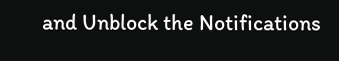and Unblock the Notifications